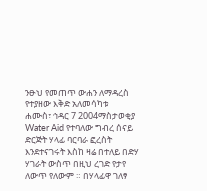ንፁህ የመጠጥ ውሐን ለማዳረስ የተያዘው እቅድ አለመሳካቱ
ሐሙስ፣ ኅዳር 7 2004ማስታወቂያ
Water Aid የተባለው ግብረ ሰናይ ድርጅት ሃላፊ ባርባራ ፎረስት እንደተናገሩት እስከ ዛሬ በተለይ በድሃ ሃገራት ውስጥ በዚህ ረገድ የታየ ለውጥ የለውም ። በሃላፊዋ ገለፃ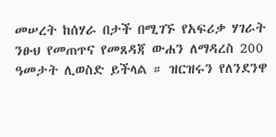መሠረት ከሰሃራ በታች በሚገኙ የአፍሪቃ ሃገራት ንፁህ የመጠጥና የመጸዳጃ ውሐን ለማዳረስ 200 ዓመታት ሊወስድ ይችላል ። ዝርዝሩን የለንደንዋ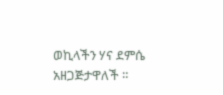ወኪላችን ሃና ደምሴ አዘጋጅታዋለች ።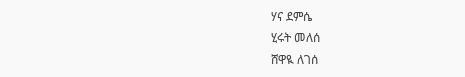ሃና ደምሴ
ሂሩት መለሰ
ሸዋዪ ለገሰ